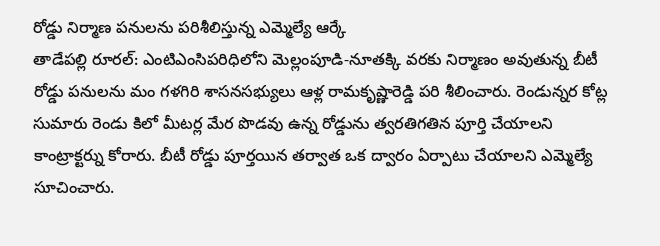రోడ్డు నిర్మాణ పనులను పరిశీలిస్తున్న ఎమ్మెల్యే ఆర్కే
తాడేపల్లి రూరల్: ఎంటిఎంసిపరిధిలోని మెల్లంపూడి-నూతక్కి వరకు నిర్మాణం అవుతున్న బీటీ రోడ్డు పనులను మం గళగిరి శాసనసభ్యులు ఆళ్ల రామకృష్ణారెడ్డి పరి శీలించారు. రెండున్నర కోట్ల సుమారు రెండు కిలో మీటర్ల మేర పొడవు ఉన్న రోడ్డును త్వరతిగతిన పూర్తి చేయాలని కాంట్రాక్టర్ను కోరారు. బీటీ రోడ్డు పూర్తయిన తర్వాత ఒక ద్వారం ఏర్పాటు చేయాలని ఎమ్మెల్యే సూచించారు.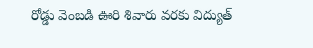రోడ్డు వెంబడి ఊరి శివారు వరకు విద్యుత్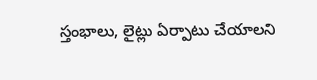స్తంభాలు, లైట్లు ఏర్పాటు చేయాలని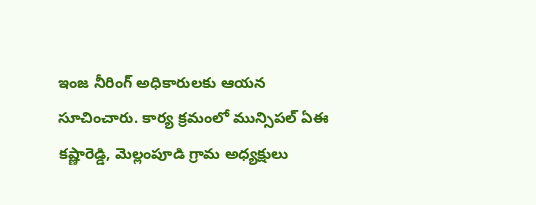ఇంజ నీరింగ్ అధికారులకు ఆయన సూచించారు. కార్య క్రమంలో మున్సిపల్ ఏఈ కష్ణారెడ్డి, మెల్లంపూడి గ్రామ అధ్యక్షులు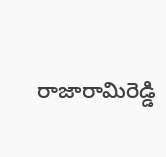రాజారామిరెడ్డి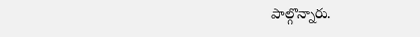పాల్గొన్నారు.